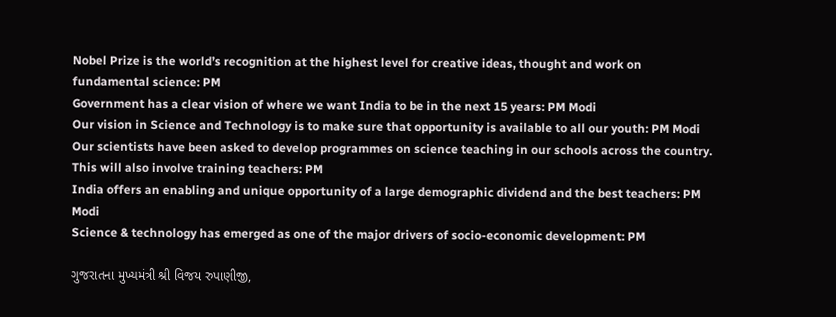Nobel Prize is the world’s recognition at the highest level for creative ideas, thought and work on fundamental science: PM
Government has a clear vision of where we want India to be in the next 15 years: PM Modi
Our vision in Science and Technology is to make sure that opportunity is available to all our youth: PM Modi
Our scientists have been asked to develop programmes on science teaching in our schools across the country. This will also involve training teachers: PM
India offers an enabling and unique opportunity of a large demographic dividend and the best teachers: PM Modi
Science & technology has emerged as one of the major drivers of socio-economic development: PM

ગુજરાતના મુખ્યમંત્રી શ્રી વિજય રુપાણીજી,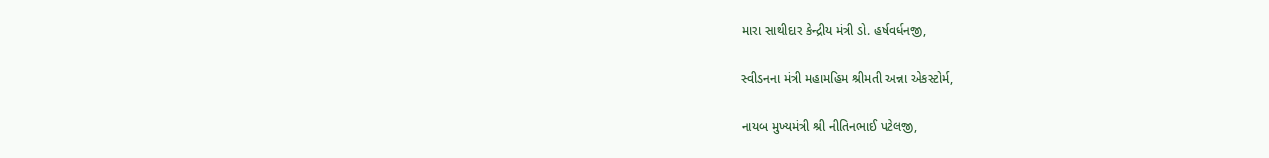મારા સાથીદાર કેન્દ્રીય મંત્રી ડો. હર્ષવર્ધનજી,

સ્વીડનના મંત્રી મહામહિમ શ્રીમતી અન્ના એકસ્ટોર્મ,

નાયબ મુખ્યમંત્રી શ્રી નીતિનભાઈ પટેલજી,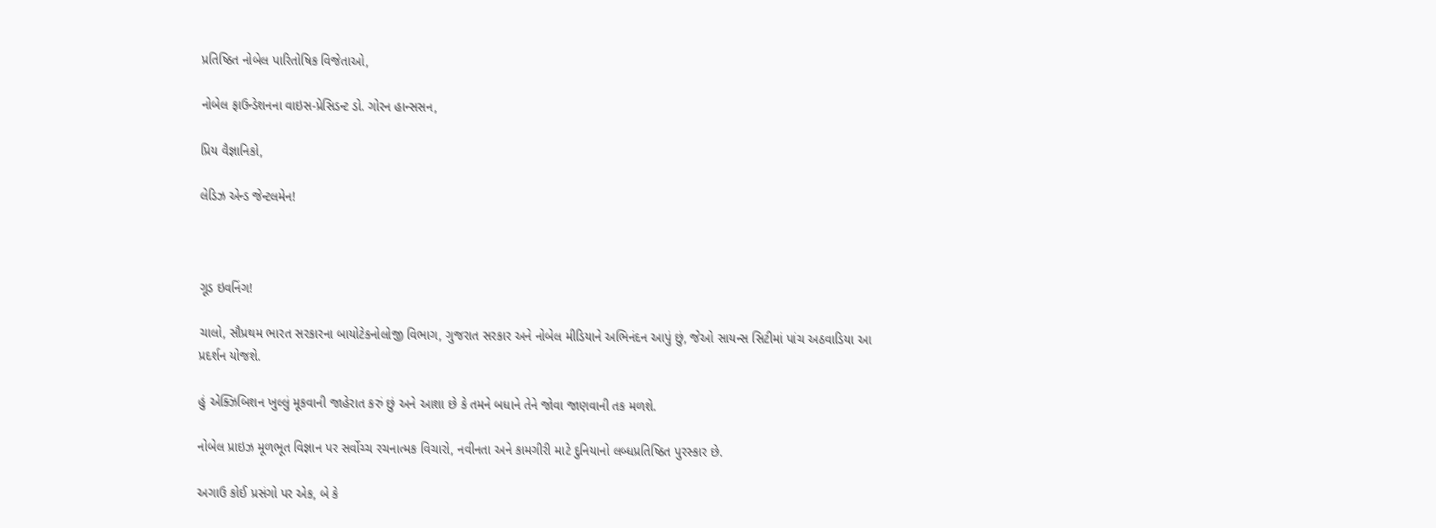પ્રતિષ્ઠિત નોબેલ પારિતોષિક વિજેતાઓ,

નોબેલ ફાઉન્ડેશનના વાઇસ-પ્રેસિડન્ટ ડો. ગોરન હાન્સસન,

પ્રિય વૈજ્ઞાનિકો,

લેડિઝ એન્ડ જેન્ટલમેન!



ગૂડ ઇવનિંગ!

ચાલો, સૌપ્રથમ ભારત સરકારના બાયોટેકનોલોજી વિભાગ, ગુજરાત સરકાર અને નોબેલ મીડિયાને અભિનંદન આપું છું, જેઓ સાયન્સ સિટીમાં પાંચ અઠવાડિયા આ પ્રદર્શન યોજશે.

હું એક્ઝિબિશન ખુલ્લું મૂકવાની જાહેરાત કરું છું અને આશા છે કે તમને બધાને તેને જોવા જાણવાની તક મળશે.

નોબેલ પ્રાઇઝ મૂળભૂત વિજ્ઞાન પર સર્વોચ્ચ રચનાત્મક વિચારો, નવીનતા અને કામગીરી માટે દુનિયાનો લબ્ધપ્રતિષ્ઠિત પુરસ્કાર છે.

અગાઉ કોઈ પ્રસંગો પર એક, બે કે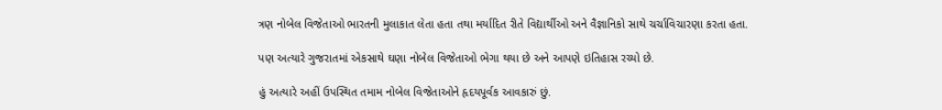ત્રણ નોબેલ વિજેતાઓ ભારતની મુલાકાત લેતા હતા તથા મર્યાદિત રીતે વિદ્યાર્થીઓ અને વૈજ્ઞાનિકો સાથે ચર્ચાવિચારણા કરતા હતા.

પણ અત્યારે ગુજરાતમાં એકસાથે ઘણા નોબેલ વિજેતાઓ ભેગા થયા છે અને આપણે ઇતિહાસ રચ્યો છે.

હું અત્યારે અહીં ઉપસ્થિત તમામ નોબેલ વિજેતાઓને હૃદયપૂર્વક આવકારું છું.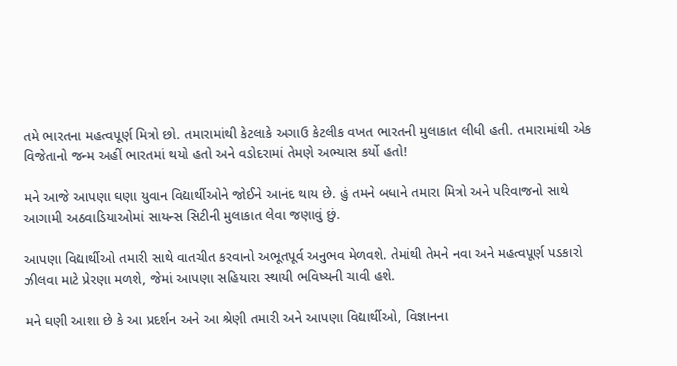તમે ભારતના મહત્વપૂર્ણ મિત્રો છો. તમારામાંથી કેટલાકે અગાઉ કેટલીક વખત ભારતની મુલાકાત લીધી હતી. તમારામાંથી એક વિજેતાનો જન્મ અહીં ભારતમાં થયો હતો અને વડોદરામાં તેમણે અભ્યાસ કર્યો હતો!

મને આજે આપણા ઘણા યુવાન વિદ્યાર્થીઓને જોઈને આનંદ થાય છે. હું તમને બધાને તમારા મિત્રો અને પરિવાજનો સાથે આગામી અઠવાડિયાઓમાં સાયન્સ સિટીની મુલાકાત લેવા જણાવું છું.

આપણા વિદ્યાર્થીઓ તમારી સાથે વાતચીત કરવાનો અભૂતપૂર્વ અનુભવ મેળવશે. તેમાંથી તેમને નવા અને મહત્વપૂર્ણ પડકારો ઝીલવા માટે પ્રેરણા મળશે, જેમાં આપણા સહિયારા સ્થાયી ભવિષ્યની ચાવી હશે.

મને ઘણી આશા છે કે આ પ્રદર્શન અને આ શ્રેણી તમારી અને આપણા વિદ્યાર્થીઓ, વિજ્ઞાનના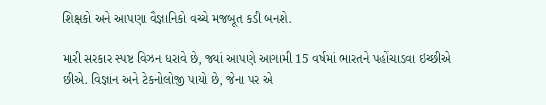શિક્ષકો અને આપણા વૈજ્ઞાનિકો વચ્ચે મજબૂત કડી બનશે.

મારી સરકાર સ્પષ્ટ વિઝન ધરાવે છે, જ્યાં આપણે આગામી 15 વર્ષમાં ભારતને પહોંચાડવા ઇચ્છીએ છીએ. વિજ્ઞાન અને ટેકનોલોજી પાયો છે, જેના પર એ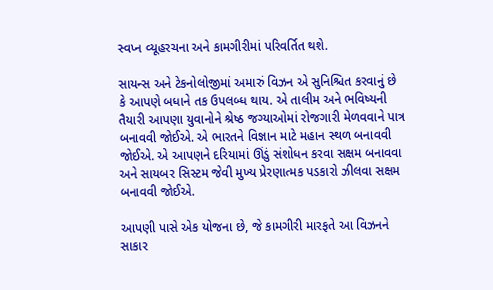સ્વપ્ન વ્યૂહરચના અને કામગીરીમાં પરિવર્તિત થશે.

સાયન્સ અને ટેકનોલોજીમાં અમારું વિઝન એ સુનિશ્ચિત કરવાનું છે કે આપણે બધાને તક ઉપલબ્ધ થાય. એ તાલીમ અને ભવિષ્યની તૈયારી આપણા યુવાનોને શ્રેષ્ઠ જગ્યાઓમાં રોજગારી મેળવવાને પાત્ર બનાવવી જોઈએ. એ ભારતને વિજ્ઞાન માટે મહાન સ્થળ બનાવવી જોઈએ. એ આપણને દરિયામાં ઊંડું સંશોધન કરવા સક્ષમ બનાવવા અને સાયબર સિસ્ટમ જેવી મુખ્ય પ્રેરણાત્મક પડકારો ઝીલવા સક્ષમ બનાવવી જોઈએ.

આપણી પાસે એક યોજના છે, જે કામગીરી મારફતે આ વિઝનને સાકાર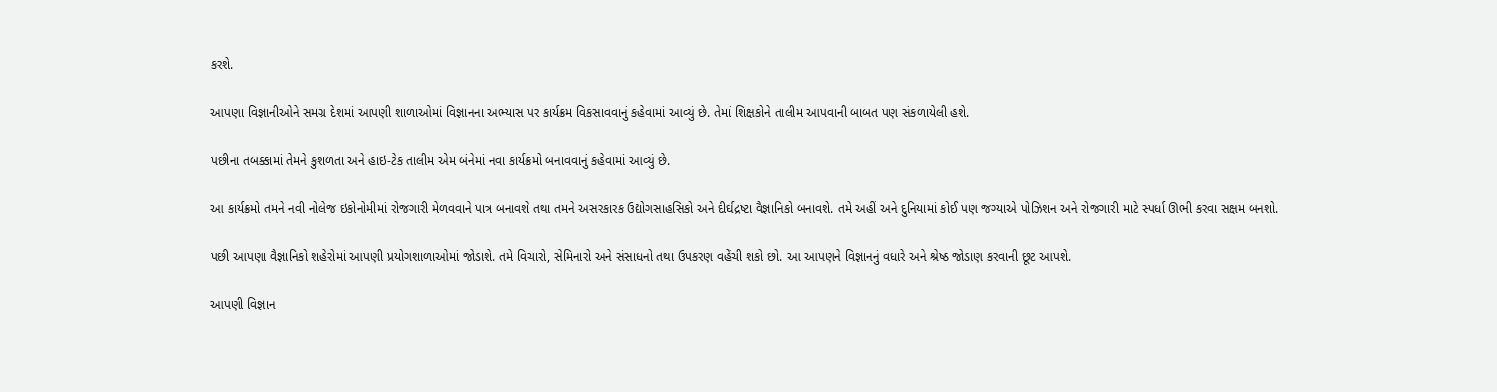કરશે.

આપણા વિજ્ઞાનીઓને સમગ્ર દેશમાં આપણી શાળાઓમાં વિજ્ઞાનના અભ્યાસ પર કાર્યક્રમ વિકસાવવાનું કહેવામાં આવ્યું છે. તેમાં શિક્ષકોને તાલીમ આપવાની બાબત પણ સંકળાયેલી હશે.

પછીના તબક્કામાં તેમને કુશળતા અને હાઇ-ટેક તાલીમ એમ બંનેમાં નવા કાર્યક્રમો બનાવવાનું કહેવામાં આવ્યું છે.

આ કાર્યક્રમો તમને નવી નોલેજ ઇકોનોમીમાં રોજગારી મેળવવાને પાત્ર બનાવશે તથા તમને અસરકારક ઉદ્યોગસાહસિકો અને દીર્ઘદ્રષ્ટા વૈજ્ઞાનિકો બનાવશે. તમે અહીં અને દુનિયામાં કોઈ પણ જગ્યાએ પોઝિશન અને રોજગારી માટે સ્પર્ધા ઊભી કરવા સક્ષમ બનશો.

પછી આપણા વૈજ્ઞાનિકો શહેરોમાં આપણી પ્રયોગશાળાઓમાં જોડાશે. તમે વિચારો, સેમિનારો અને સંસાધનો તથા ઉપકરણ વહેંચી શકો છો. આ આપણને વિજ્ઞાનનું વધારે અને શ્રેષ્ઠ જોડાણ કરવાની છૂટ આપશે.

આપણી વિજ્ઞાન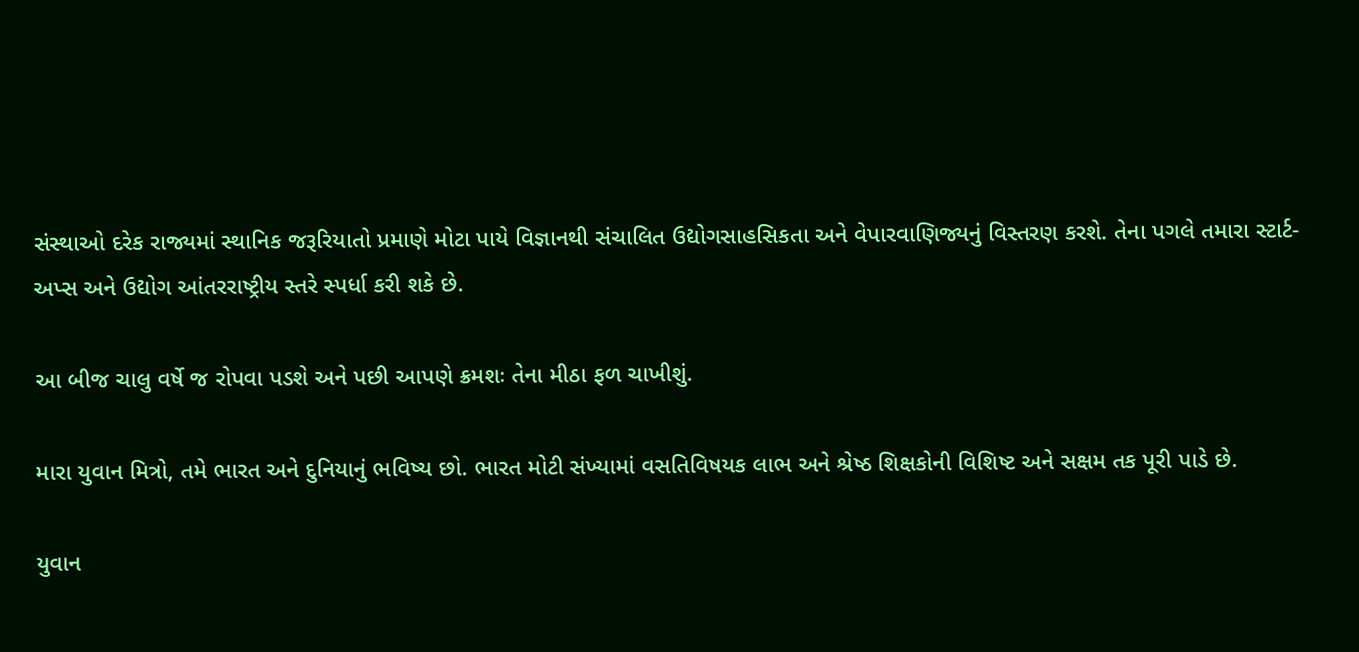સંસ્થાઓ દરેક રાજ્યમાં સ્થાનિક જરૂરિયાતો પ્રમાણે મોટા પાયે વિજ્ઞાનથી સંચાલિત ઉદ્યોગસાહસિકતા અને વેપારવાણિજ્યનું વિસ્તરણ કરશે. તેના પગલે તમારા સ્ટાર્ટ-અપ્સ અને ઉદ્યોગ આંતરરાષ્ટ્રીય સ્તરે સ્પર્ધા કરી શકે છે.

આ બીજ ચાલુ વર્ષે જ રોપવા પડશે અને પછી આપણે ક્રમશઃ તેના મીઠા ફળ ચાખીશું.

મારા યુવાન મિત્રો, તમે ભારત અને દુનિયાનું ભવિષ્ય છો. ભારત મોટી સંખ્યામાં વસતિવિષયક લાભ અને શ્રેષ્ઠ શિક્ષકોની વિશિષ્ટ અને સક્ષમ તક પૂરી પાડે છે.

યુવાન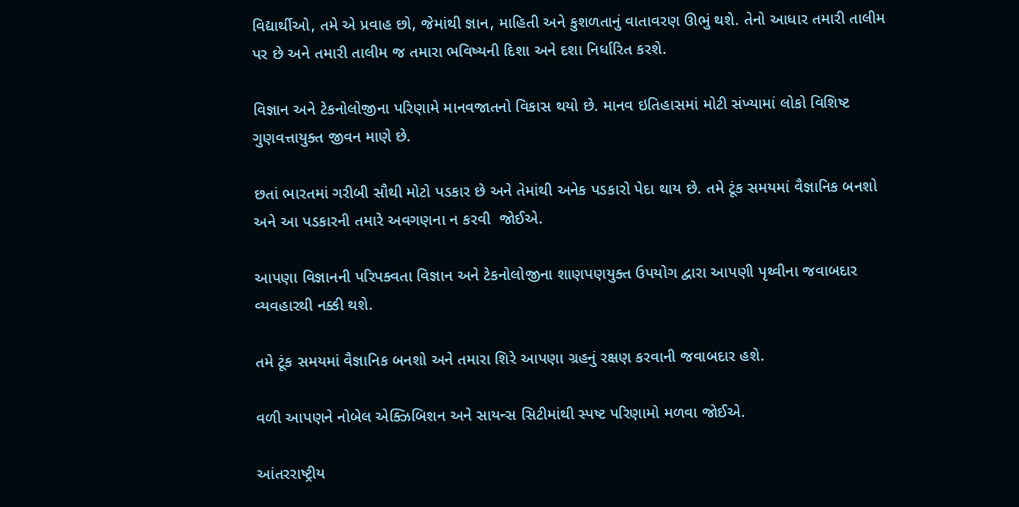વિદ્યાર્થીઓ, તમે એ પ્રવાહ છો, જેમાંથી જ્ઞાન, માહિતી અને કુશળતાનું વાતાવરણ ઊભું થશે. તેનો આધાર તમારી તાલીમ પર છે અને તમારી તાલીમ જ તમારા ભવિષ્યની દિશા અને દશા નિર્ધારિત કરશે.

વિજ્ઞાન અને ટેકનોલોજીના પરિણામે માનવજાતનો વિકાસ થયો છે. માનવ ઇતિહાસમાં મોટી સંખ્યામાં લોકો વિશિષ્ટ ગુણવત્તાયુક્ત જીવન માણે છે.

છતાં ભારતમાં ગરીબી સૌથી મોટો પડકાર છે અને તેમાંથી અનેક પડકારો પેદા થાય છે. તમે ટૂંક સમયમાં વૈજ્ઞાનિક બનશો અને આ પડકારની તમારે અવગણના ન કરવી  જોઈએ.

આપણા વિજ્ઞાનની પરિપક્વતા વિજ્ઞાન અને ટેકનોલોજીના શાણપણયુક્ત ઉપયોગ દ્વારા આપણી પૃથ્વીના જવાબદાર વ્યવહારથી નક્કી થશે.

તમે ટૂંક સમયમાં વૈજ્ઞાનિક બનશો અને તમારા શિરે આપણા ગ્રહનું રક્ષણ કરવાની જવાબદાર હશે.

વળી આપણને નોબેલ એક્ઝિબિશન અને સાયન્સ સિટીમાંથી સ્પષ્ટ પરિણામો મળવા જોઈએ.

આંતરરાષ્ટ્રીય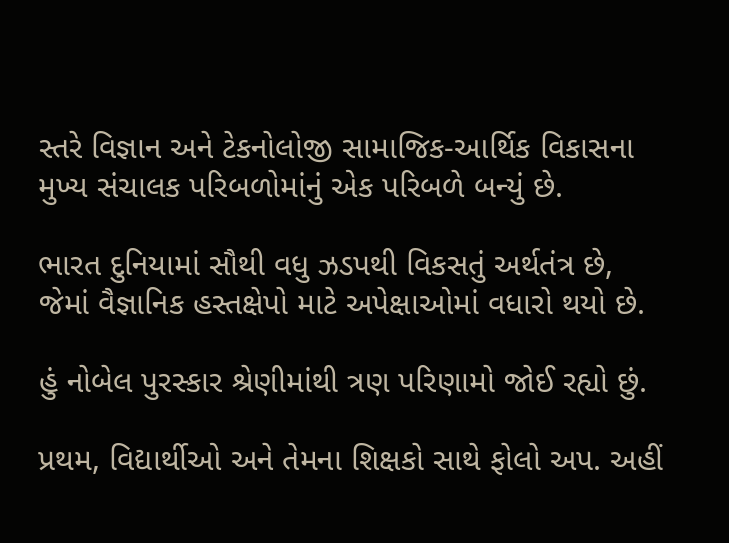સ્તરે વિજ્ઞાન અને ટેકનોલોજી સામાજિક-આર્થિક વિકાસના મુખ્ય સંચાલક પરિબળોમાંનું એક પરિબળે બન્યું છે.

ભારત દુનિયામાં સૌથી વધુ ઝડપથી વિકસતું અર્થતંત્ર છે, જેમાં વૈજ્ઞાનિક હસ્તક્ષેપો માટે અપેક્ષાઓમાં વધારો થયો છે.

હું નોબેલ પુરસ્કાર શ્રેણીમાંથી ત્રણ પરિણામો જોઈ રહ્યો છું.

પ્રથમ, વિદ્યાર્થીઓ અને તેમના શિક્ષકો સાથે ફોલો અપ. અહીં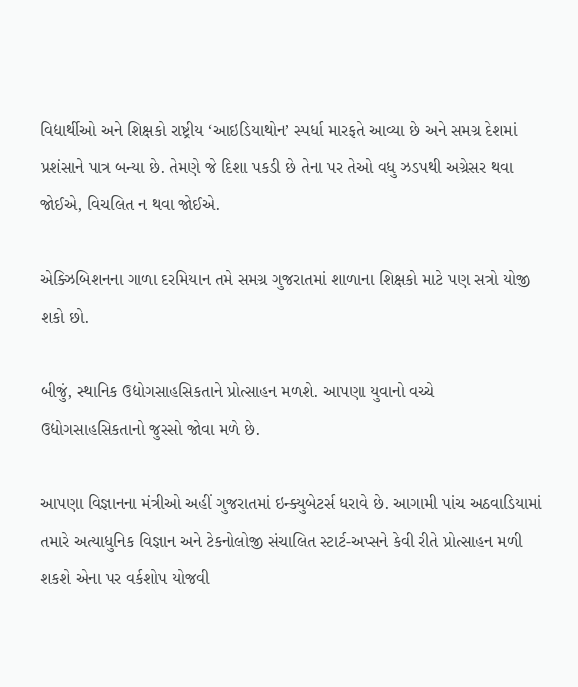વિદ્યાર્થીઓ અને શિક્ષકો રાષ્ટ્રીય ‘આઇડિયાથોન’ સ્પર્ધા મારફતે આવ્યા છે અને સમગ્ર દેશમાં પ્રશંસાને પાત્ર બન્યા છે. તેમણે જે દિશા પકડી છે તેના પર તેઓ વધુ ઝડપથી અગ્રેસર થવા જોઈએ, વિચલિત ન થવા જોઈએ.

એક્ઝિબિશનના ગાળા દરમિયાન તમે સમગ્ર ગુજરાતમાં શાળાના શિક્ષકો માટે પણ સત્રો યોજી શકો છો.

બીજું, સ્થાનિક ઉદ્યોગસાહસિકતાને પ્રોત્સાહન મળશે. આપણા યુવાનો વચ્ચે ઉદ્યોગસાહસિકતાનો જુસ્સો જોવા મળે છે.

આપણા વિજ્ઞાનના મંત્રીઓ અહીં ગુજરાતમાં ઇન્ક્યુબેટર્સ ધરાવે છે. આગામી પાંચ અઠવાડિયામાં તમારે અત્યાધુનિક વિજ્ઞાન અને ટેકનોલોજી સંચાલિત સ્ટાર્ટ-અપ્સને કેવી રીતે પ્રોત્સાહન મળી શકશે એના પર વર્કશોપ યોજવી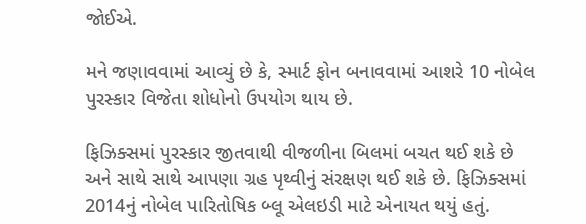જોઈએ.

મને જણાવવામાં આવ્યું છે કે, સ્માર્ટ ફોન બનાવવામાં આશરે 10 નોબેલ પુરસ્કાર વિજેતા શોધોનો ઉપયોગ થાય છે.

ફિઝિક્સમાં પુરસ્કાર જીતવાથી વીજળીના બિલમાં બચત થઈ શકે છે અને સાથે સાથે આપણા ગ્રહ પૃથ્વીનું સંરક્ષણ થઈ શકે છે. ફિઝિક્સમાં 2014નું નોબેલ પારિતોષિક બ્લૂ એલઇડી માટે એનાયત થયું હતું.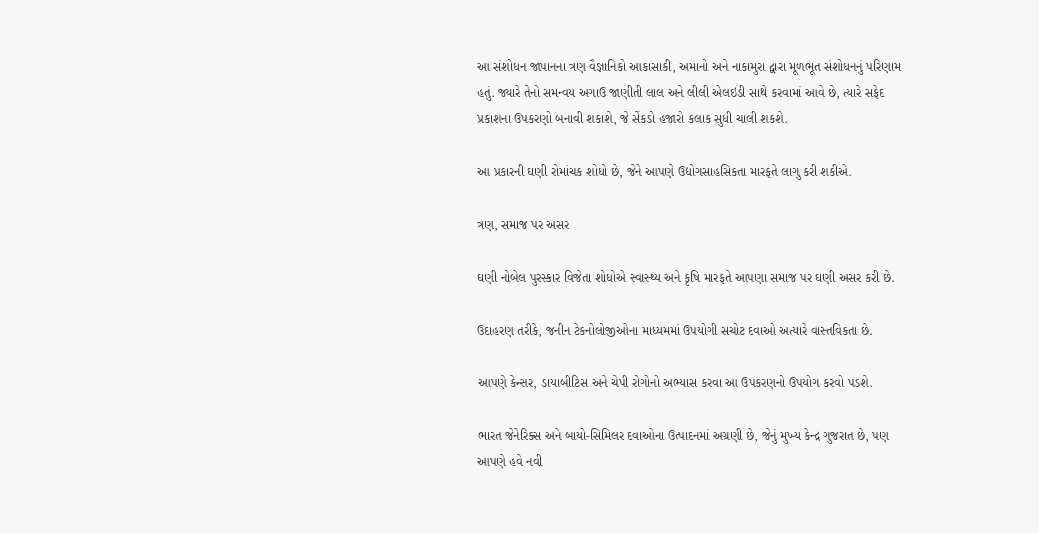આ સંશોધન જાપાનના ત્રણ વૈજ્ઞાનિકો આકાસાકી, અમાનો અને નાકામુરા દ્વારા મૂળભૂત સંશોધનનું પરિણામ હતું. જ્યારે તેનો સમન્વય અગાઉ જાણીતી લાલ અને લીલી એલઇડી સાથે કરવામાં આવે છે, ત્યારે સફેદ પ્રકાશના ઉપકરણો બનાવી શકાશે, જે સેંકડો હજારો કલાક સુધી ચાલી શકશે.

આ પ્રકારની ઘણી રોમાંચક શોધો છે, જેને આપણે ઉદ્યોગસાહસિકતા મારફતે લાગુ કરી શકીએ.

ત્રણ, સમાજ પર અસર

ઘણી નોબેલ પુરસ્કાર વિજેતા શોધોએ સ્વાસ્થ્ય અને કૃષિ મારફતે આપણા સમાજ પર ઘણી અસર કરી છે.

ઉદાહરણ તરીકે, જનીન ટેકનોલોજીઓના માધ્યમમાં ઉપયોગી સચોટ દવાઓ અત્યારે વાસ્તવિકતા છે.

આપણે કેન્સર, ડાયાબીટિસ અને ચેપી રોગોનો અભ્યાસ કરવા આ ઉપકરણનો ઉપયોગ કરવો પડશે.

ભારત જેનેરિક્સ અને બાયો-સિમિલર દવાઓના ઉત્પાદનમાં અગ્રણી છે, જેનું મુખ્ય કેન્દ્ર ગુજરાત છે, પણ આપણે હવે નવી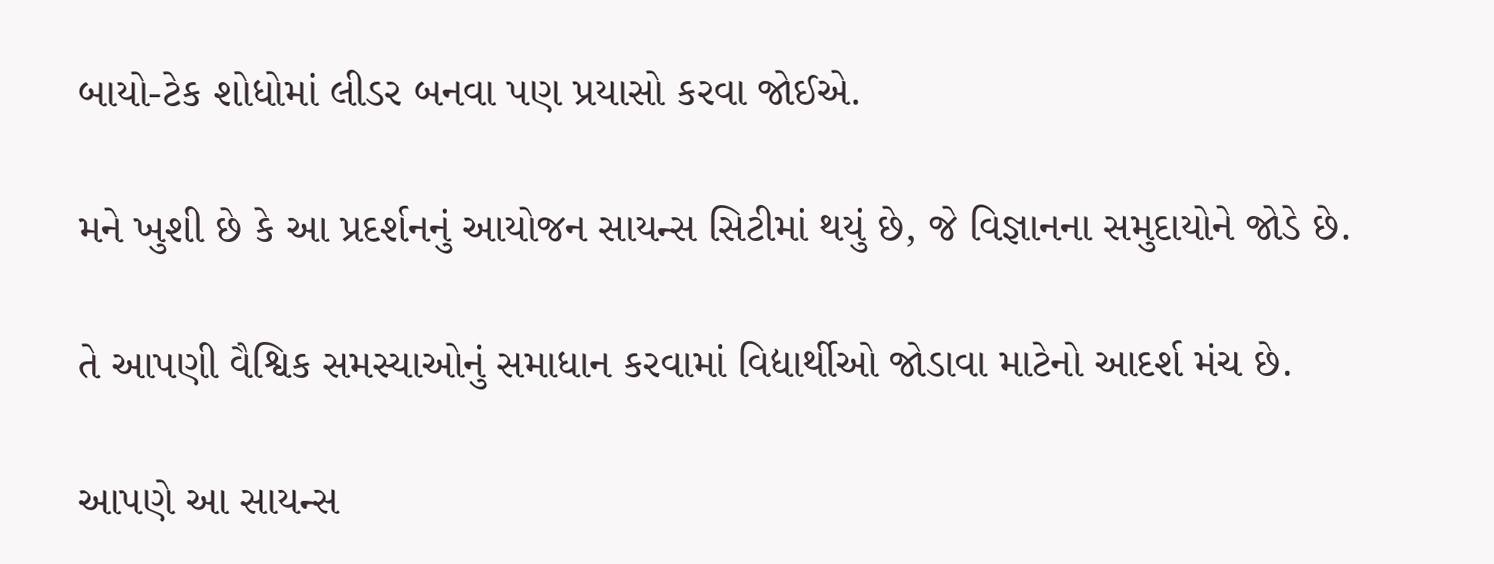બાયો-ટેક શોધોમાં લીડર બનવા પણ પ્રયાસો કરવા જોઈએ.

મને ખુશી છે કે આ પ્રદર્શનનું આયોજન સાયન્સ સિટીમાં થયું છે, જે વિજ્ઞાનના સમુદાયોને જોડે છે.

તે આપણી વૈશ્વિક સમસ્યાઓનું સમાધાન કરવામાં વિદ્યાર્થીઓ જોડાવા માટેનો આદર્શ મંચ છે.

આપણે આ સાયન્સ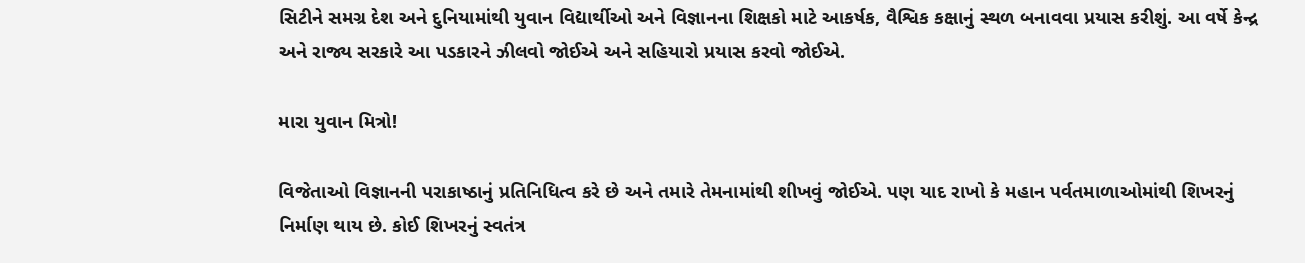સિટીને સમગ્ર દેશ અને દુનિયામાંથી યુવાન વિદ્યાર્થીઓ અને વિજ્ઞાનના શિક્ષકો માટે આકર્ષક, વૈશ્વિક કક્ષાનું સ્થળ બનાવવા પ્રયાસ કરીશું. આ વર્ષે કેન્દ્ર અને રાજ્ય સરકારે આ પડકારને ઝીલવો જોઈએ અને સહિયારો પ્રયાસ કરવો જોઈએ.

મારા યુવાન મિત્રો!

વિજેતાઓ વિજ્ઞાનની પરાકાષ્ઠાનું પ્રતિનિધિત્વ કરે છે અને તમારે તેમનામાંથી શીખવું જોઈએ. પણ યાદ રાખો કે મહાન પર્વતમાળાઓમાંથી શિખરનું નિર્માણ થાય છે. કોઈ શિખરનું સ્વતંત્ર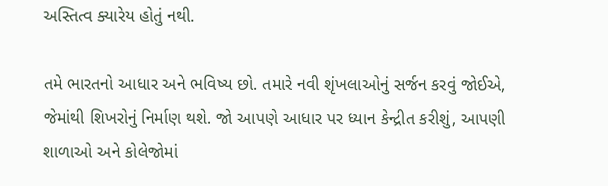અસ્તિત્વ ક્યારેય હોતું નથી.

તમે ભારતનો આધાર અને ભવિષ્ય છો. તમારે નવી શૃંખલાઓનું સર્જન કરવું જોઈએ, જેમાંથી શિખરોનું નિર્માણ થશે. જો આપણે આધાર પર ધ્યાન કેન્દ્રીત કરીશું, આપણી શાળાઓ અને કોલેજોમાં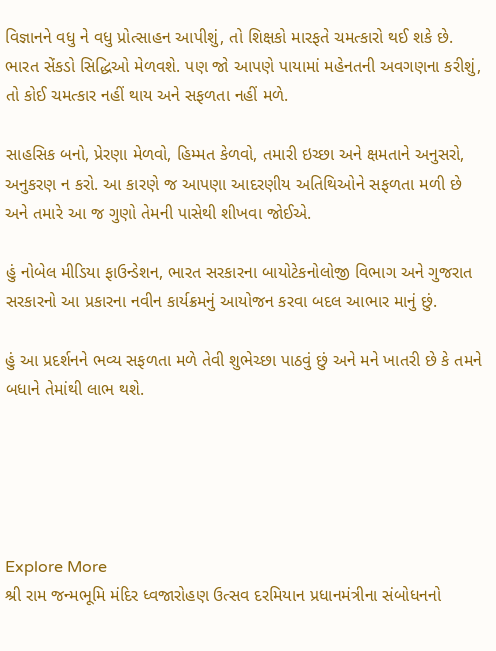વિજ્ઞાનને વધુ ને વધુ પ્રોત્સાહન આપીશું, તો શિક્ષકો મારફતે ચમત્કારો થઈ શકે છે. ભારત સેંકડો સિદ્ધિઓ મેળવશે. પણ જો આપણે પાયામાં મહેનતની અવગણના કરીશું, તો કોઈ ચમત્કાર નહીં થાય અને સફળતા નહીં મળે.

સાહસિક બનો, પ્રેરણા મેળવો, હિમ્મત કેળવો, તમારી ઇચ્છા અને ક્ષમતાને અનુસરો, અનુકરણ ન કરો. આ કારણે જ આપણા આદરણીય અતિથિઓને સફળતા મળી છે અને તમારે આ જ ગુણો તેમની પાસેથી શીખવા જોઈએ.

હું નોબેલ મીડિયા ફાઉન્ડેશન, ભારત સરકારના બાયોટેકનોલોજી વિભાગ અને ગુજરાત સરકારનો આ પ્રકારના નવીન કાર્યક્રમનું આયોજન કરવા બદલ આભાર માનું છું.

હું આ પ્રદર્શનને ભવ્ય સફળતા મળે તેવી શુભેચ્છા પાઠવું છું અને મને ખાતરી છે કે તમને બધાને તેમાંથી લાભ થશે.





Explore More
શ્રી રામ જન્મભૂમિ મંદિર ધ્વજારોહણ ઉત્સવ દરમિયાન પ્રધાનમંત્રીના સંબોધનનો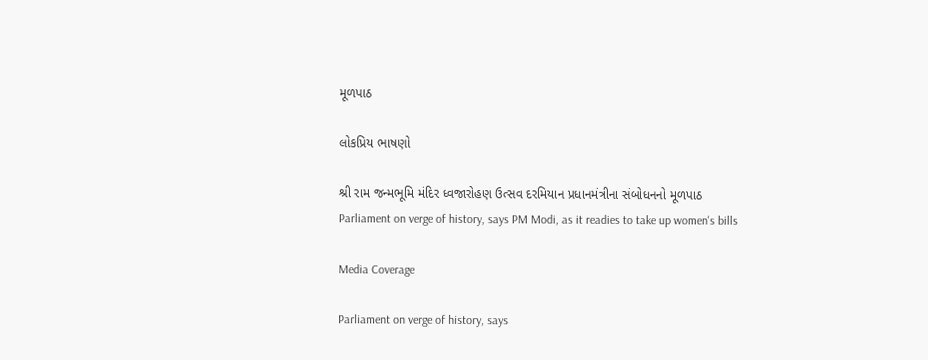મૂળપાઠ

લોકપ્રિય ભાષણો

શ્રી રામ જન્મભૂમિ મંદિર ધ્વજારોહણ ઉત્સવ દરમિયાન પ્રધાનમંત્રીના સંબોધનનો મૂળપાઠ
Parliament on verge of history, says PM Modi, as it readies to take up women's bills

Media Coverage

Parliament on verge of history, says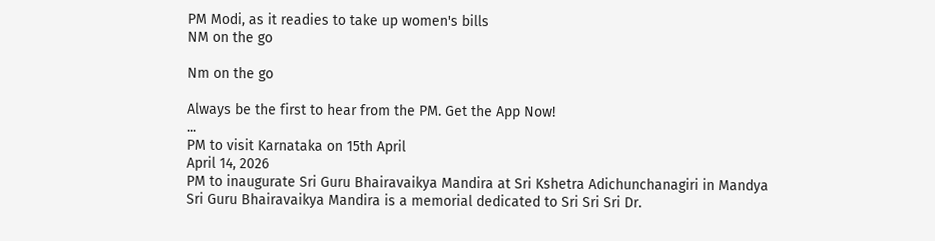PM Modi, as it readies to take up women's bills
NM on the go

Nm on the go

Always be the first to hear from the PM. Get the App Now!
...
PM to visit Karnataka on 15th April
April 14, 2026
PM to inaugurate Sri Guru Bhairavaikya Mandira at Sri Kshetra Adichunchanagiri in Mandya
Sri Guru Bhairavaikya Mandira is a memorial dedicated to Sri Sri Sri Dr.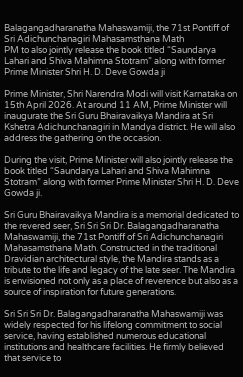Balagangadharanatha Mahaswamiji, the 71st Pontiff of Sri Adichunchanagiri Mahasamsthana Math
PM to also jointly release the book titled “Saundarya Lahari and Shiva Mahimna Stotram” along with former Prime Minister Shri H. D. Deve Gowda ji

Prime Minister, Shri Narendra Modi will visit Karnataka on 15th April 2026. At around 11 AM, Prime Minister will inaugurate the Sri Guru Bhairavaikya Mandira at Sri Kshetra Adichunchanagiri in Mandya district. He will also address the gathering on the occasion.

During the visit, Prime Minister will also jointly release the book titled “Saundarya Lahari and Shiva Mahimna Stotram” along with former Prime Minister Shri H. D. Deve Gowda ji.

Sri Guru Bhairavaikya Mandira is a memorial dedicated to the revered seer, Sri Sri Sri Dr. Balagangadharanatha Mahaswamiji, the 71st Pontiff of Sri Adichunchanagiri Mahasamsthana Math. Constructed in the traditional Dravidian architectural style, the Mandira stands as a tribute to the life and legacy of the late seer. The Mandira is envisioned not only as a place of reverence but also as a source of inspiration for future generations.

Sri Sri Sri Dr. Balagangadharanatha Mahaswamiji was widely respected for his lifelong commitment to social service, having established numerous educational institutions and healthcare facilities. He firmly believed that service to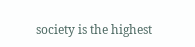society is the highest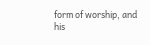form of worship, and his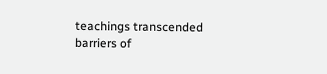teachings transcended barriers of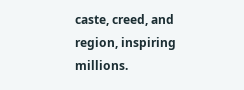caste, creed, and region, inspiring millions.